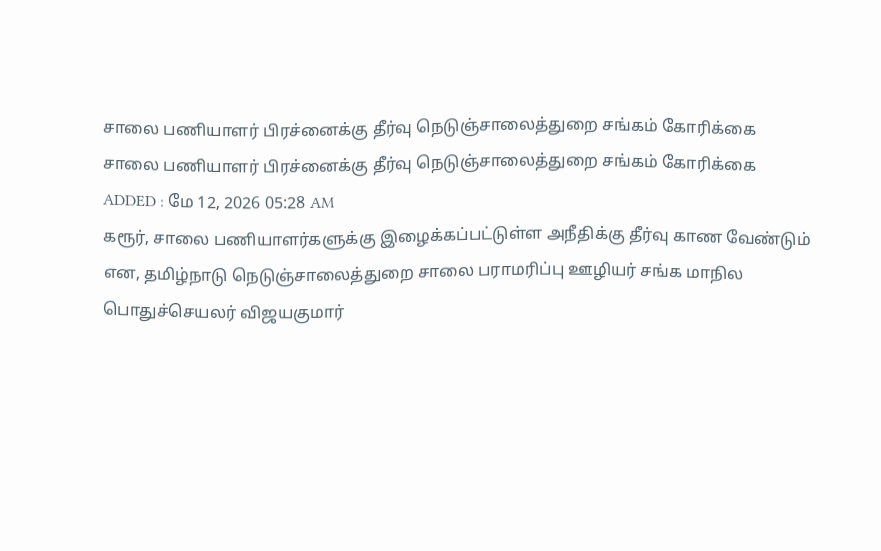சாலை பணியாளர் பிரச்னைக்கு தீர்வு நெடுஞ்சாலைத்துறை சங்கம் கோரிக்கை
சாலை பணியாளர் பிரச்னைக்கு தீர்வு நெடுஞ்சாலைத்துறை சங்கம் கோரிக்கை
ADDED : மே 12, 2026 05:28 AM
கரூர், சாலை பணியாளர்களுக்கு இழைக்கப்பட்டுள்ள அநீதிக்கு தீர்வு காண வேண்டும் என, தமிழ்நாடு நெடுஞ்சாலைத்துறை சாலை பராமரிப்பு ஊழியர் சங்க மாநில பொதுச்செயலர் விஜயகுமார்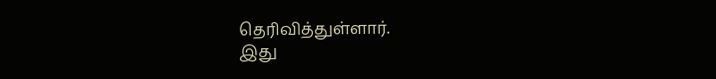தெரிவித்துள்ளார்.
இது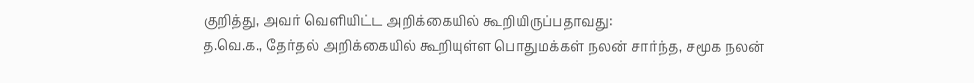குறித்து, அவர் வெளியிட்ட அறிக்கையில் கூறியிருப்பதாவது:
த.வெ.க., தேர்தல் அறிக்கையில் கூறியுள்ள பொதுமக்கள் நலன் சார்ந்த, சமூக நலன்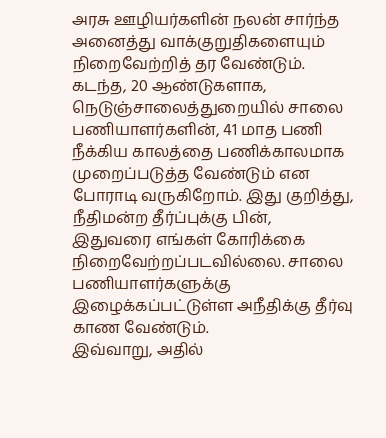அரசு ஊழியர்களின் நலன் சார்ந்த அனைத்து வாக்குறுதிகளையும் நிறைவேற்றித் தர வேண்டும். கடந்த, 20 ஆண்டுகளாக, நெடுஞ்சாலைத்துறையில் சாலை பணியாளர்களின், 41 மாத பணி நீக்கிய காலத்தை பணிக்காலமாக முறைப்படுத்த வேண்டும் என போராடி வருகிறோம். இது குறித்து, நீதிமன்ற தீர்ப்புக்கு பின், இதுவரை எங்கள் கோரிக்கை நிறைவேற்றப்படவில்லை. சாலை பணியாளர்களுக்கு இழைக்கப்பட்டுள்ள அநீதிக்கு தீர்வு காண வேண்டும்.
இவ்வாறு, அதில்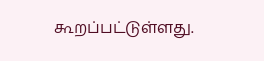கூறப்பட்டுள்ளது.